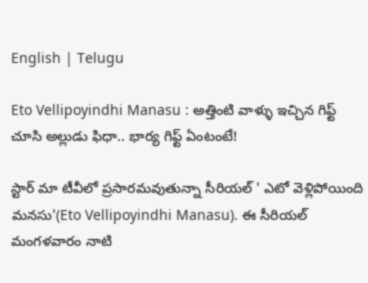English | Telugu

Eto Vellipoyindhi Manasu : అత్తింటి వాళ్ళు ఇచ్చి‌న గిఫ్ట్ చూసి అల్లుడు ఫిధా.. భార్య గిఫ్ట్ ఏంటంటే!

స్టార్ మా టీవీలో ప్రసారమవుతున్నా సీరియల్ ' ఎటో వెళ్లిపోయింది మనసు'(Eto Vellipoyindhi Manasu). ఈ సీరియల్ మంగళవారం నాటి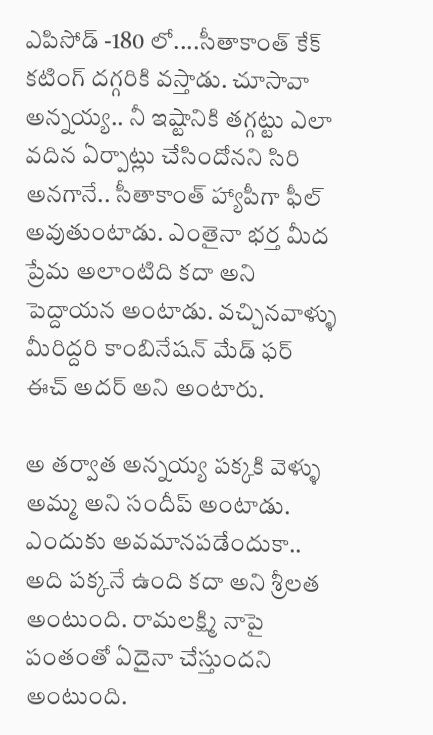ఎపిసోడ్ -180 లో....సీతాకాంత్ కేక్ కటింగ్ దగ్గరికి వస్తాడు. చూసావా అన్నయ్య.. నీ ఇష్టానికి తగ్గట్టు ఎలా వదిన ఏర్పాట్లు చేసిందోనని సిరి అనగానే.. సీతాకాంత్ హ్యాపీగా ఫీల్ అవుతుంటాడు. ఎంతైనా భర్త మీద ప్రేమ అలాంటిది కదా అని పెద్దాయన అంటాడు. వచ్చినవాళ్ళు మీరిద్దరి కాంబినేషన్ మేడ్ ఫర్ ఈచ్ అదర్ అని అంటారు.

అ తర్వాత అన్నయ్య పక్కకి వెళ్ళు అమ్మ అని సందీప్ అంటాడు. ఎందుకు అవమానపడేందుకా.. అది పక్కనే ఉంది కదా అని శ్రీలత అంటుంది. రామలక్ష్మి నాపై పంతంతో ఏదైనా చేస్తుందని అంటుంది.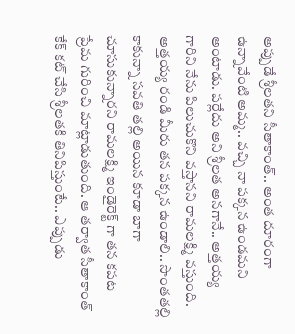అప్పుడే శ్రీలతని సీతాకాంత్.. అంత దూరంగా ఉన్నావేంటి అమ్మ.. వచ్చి నా పక్కన ఉండమని అంటాడు. పర్లేదు అని శ్రీలత అనగానే.. అత్తయ్య గారిని నేను పిలుచుకొని వస్తానని రామలక్ష్మి వస్తుంది. అత్తయ్య రండి మీరు తన పక్కన ఉండాలి.. సొంతతల్లి కాకున్నా సవతి తల్లి అయిన కూడా బాగా చూసుకున్నారని రామలక్ష్మి ఇండైరెక్ట్ గా తన కపట ప్రేమ గురించి మాట్లాడుతుంది. ఆ తర్వాత సీతాకాంత్ కేక్ కట్ చేసి శ్రీలతకి తినిపిస్తుంటే.. ఎప్పుడు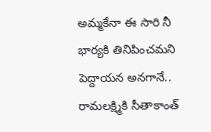అమ్మకేనా ఈ సారి నీ భార్యకి తినిపించమని పెద్దాయన అనగానే.. రామలక్ష్మికి సీతాకాంత్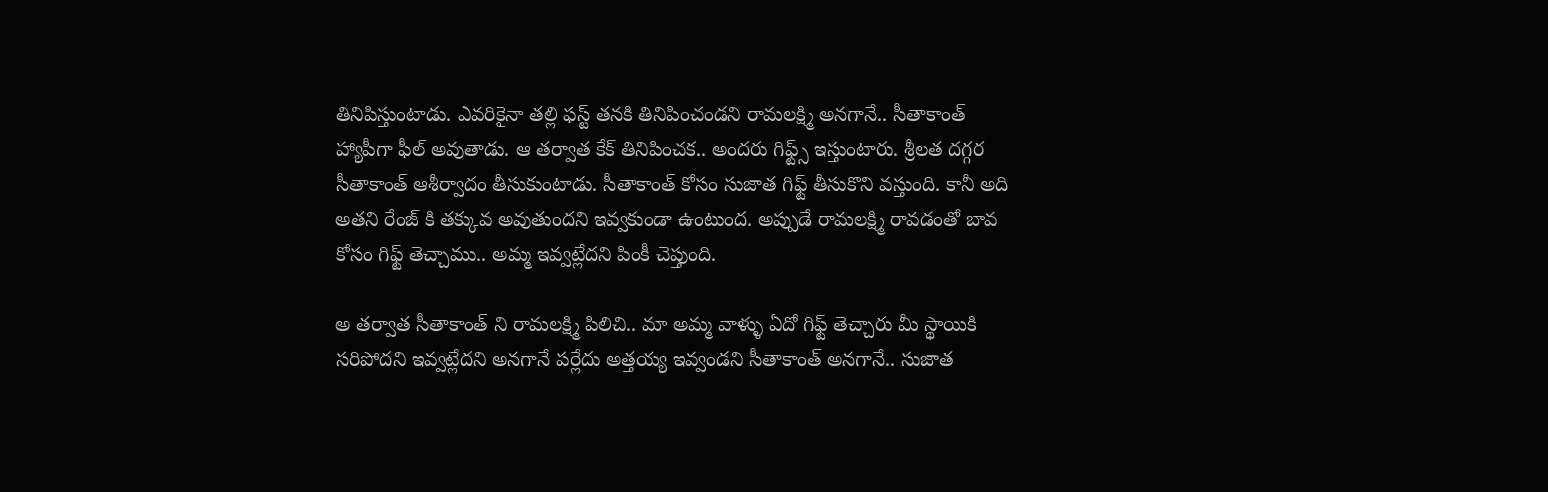తినిపిస్తుంటాడు. ఎవరికైనా తల్లి ఫస్ట్ తనకి తినిపించండని రామలక్ష్మి అనగానే.. సీతాకాంత్ హ్యాపీగా ఫీల్ అవుతాడు. ఆ తర్వాత కేక్ తినిపించక.. అందరు గిఫ్ట్స్ ఇస్తుంటారు. శ్రీలత దగ్గర సీతాకాంత్ ఆశీర్వాదం తీసుకుంటాడు. సీతాకాంత్ కోసం సుజాత గిఫ్ట్ తీసుకొని వస్తుంది. కానీ అది అతని రేంజ్ కి తక్కువ అవుతుందని ఇవ్వకుండా ఉంటుంద. అప్పుడే రామలక్ష్మి రావడంతో బావ కోసం గిఫ్ట్ తెచ్చాము.. అమ్మ ఇవ్వట్లేదని పింకీ చెప్తుంది.

అ తర్వాత సీతాకాంత్ ని రామలక్ష్మి పిలిచి.. మా అమ్మ వాళ్ళు ఏదో గిఫ్ట్ తెచ్చారు మీ స్థాయికి సరిపోదని ఇవ్వట్లేదని అనగానే పర్లేదు అత్తయ్య ఇవ్వండని సీతాకాంత్ అనగానే.. సుజాత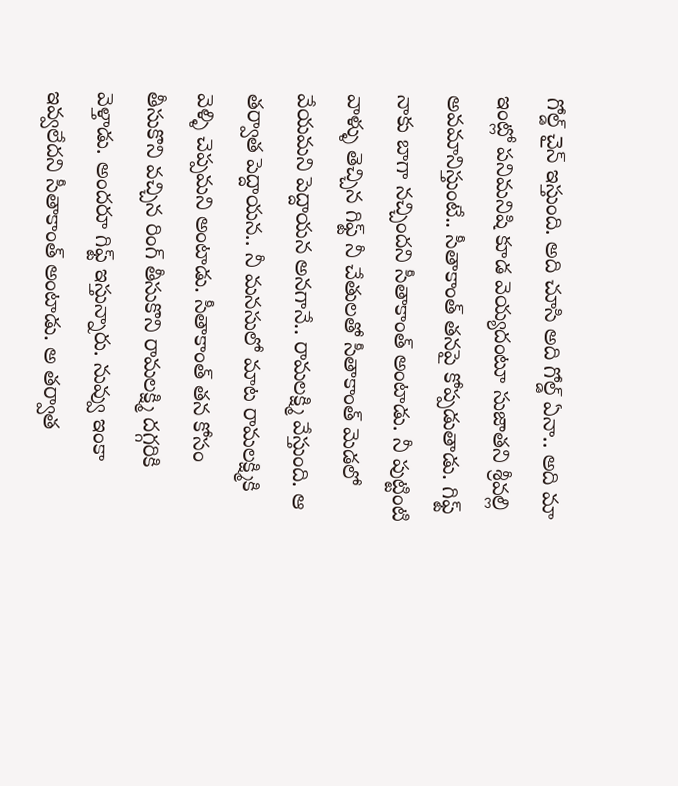గోల్డ్ చైన్ ఇస్తుంది. అది చూసి అది గోల్డ్ ఏనా.. అది మా ఇంట్లో పనిమనిషి కూడ వెయ్యదంటూ సుజాతని శ్రీవల్లి అవమానిస్తుంటే.. సీతాకాంత్ తనపై కోప్పడుతాడు. గిఫ్ట్ నాకు బాగా నచ్చిందని సీతాకాంత్ అంటాడు. నీ పుట్టింటి వాళ్ళు తెచ్చిన గిఫ్ట్ నీ చేతులతో సీతాకాంత్ మెడలో వేయమని పెద్దాయన అనగానే.. రామలక్ష్మి వేస్తుంది. ఆ తర్వాత పెద్దాయన.. నీ మనసులో మాట రామలక్ష్మికి వెళ్ళి చెప్పమని అంటాడు. సీతాకాంత్ తన కోసం తీసుకొని వచ్చిన రింగ్ తీసుకొని రామలక్ష్మి దగ్గరికి వెళ్తాడు. అందరూ గిఫ్ట్ ఇస్తున్నారు. నువ్వు ఇంకా ఇవ్వలేదని సీతాకాంత్ అంటాడు. అ తర్వాత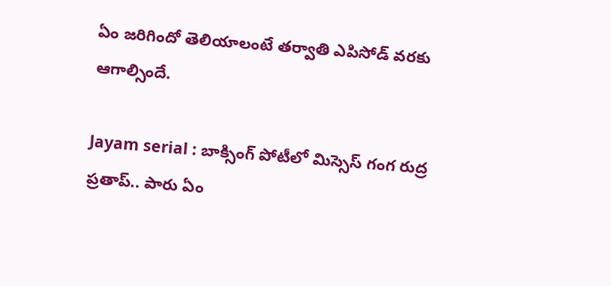ఏం జరిగిందో తెలియాలంటే తర్వాతి ఎపిసోడ్ వరకు ఆగాల్సిందే.

Jayam serial : బాక్సింగ్ పోటీలో మిస్సెస్ గంగ రుద్ర ప్రతాప్.. పారు ఏం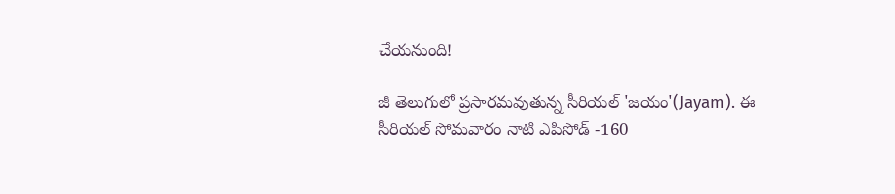చేయనుంది!

జీ తెలుగులో ప్రసారమవుతున్న సీరియల్ 'జయం'(Jayam). ఈ సీరియల్ సోమవారం నాటి ఎపిసోడ్ -160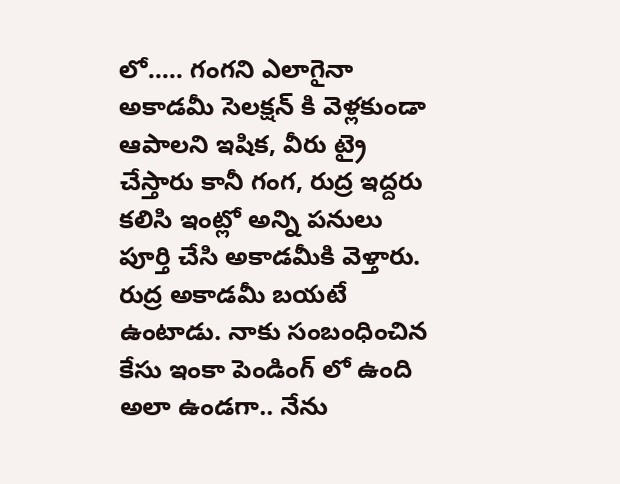లో..... గంగని ఎలాగైనా అకాడమీ సెలక్షన్ కి వెళ్లకుండా ఆపాలని ఇషిక, వీరు ట్రై చేస్తారు కానీ గంగ, రుద్ర ఇద్దరు కలిసి ఇంట్లో అన్ని పనులు పూర్తి చేసి అకాడమీకి వెళ్తారు. రుద్ర అకాడమీ బయటే ఉంటాడు. నాకు సంబంధించిన కేసు ఇంకా పెండింగ్ లో ఉంది అలా ఉండగా.. నేను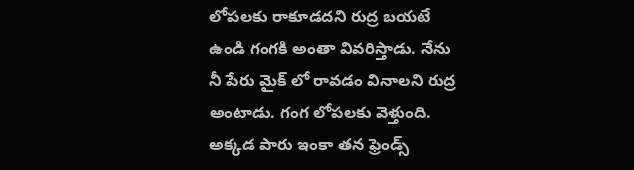లోపలకు రాకూడదని రుద్ర బయటే ఉండి గంగకి అంతా వివరిస్తాడు. నేను నీ పేరు మైక్ లో రావడం వినాలని రుద్ర అంటాడు. గంగ లోపలకు వెళ్తుంది. అక్కడ పారు ఇంకా తన ఫ్రెండ్స్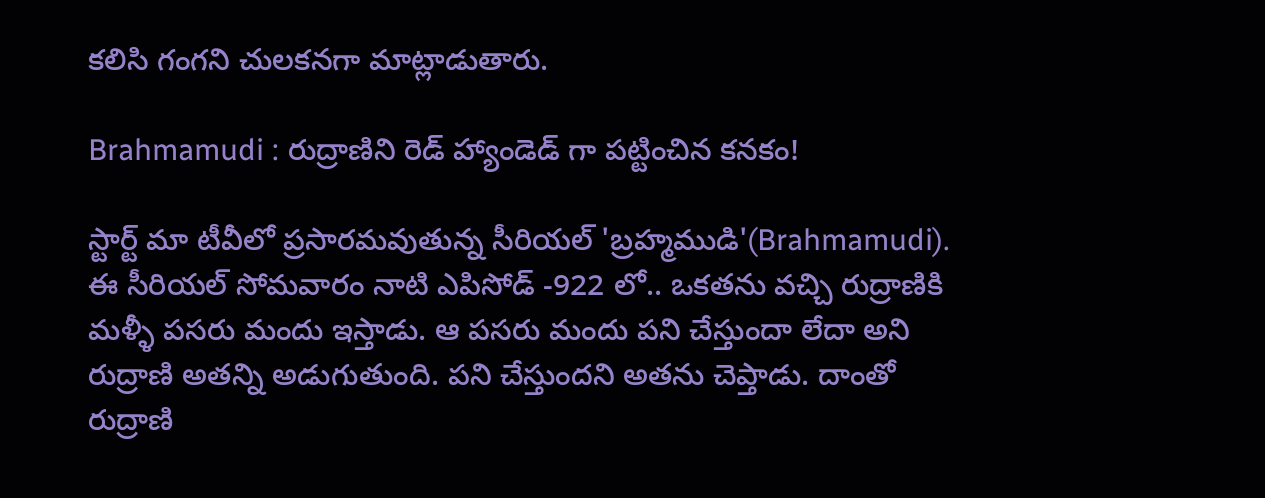కలిసి గంగని చులకనగా మాట్లాడుతారు.

Brahmamudi : రుద్రాణిని రెడ్ హ్యాండెడ్ గా పట్టించిన కనకం!

స్టార్ట్ మా టీవీలో ప్రసారమవుతున్న సీరియల్ 'బ్రహ్మముడి'(Brahmamudi). ఈ సీరియల్ సోమవారం నాటి ఎపిసోడ్ -922 లో.. ఒకతను వచ్చి రుద్రాణికి మళ్ళీ పసరు మందు ఇస్తాడు. ఆ పసరు మందు పని చేస్తుందా లేదా అని రుద్రాణి అతన్ని అడుగుతుంది. పని చేస్తుందని అతను చెప్తాడు. దాంతో రుద్రాణి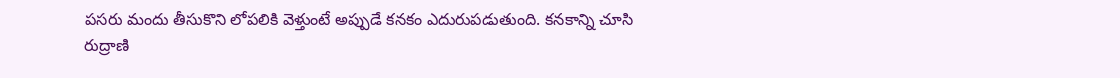పసరు మందు తీసుకొని లోపలికి వెళ్తుంటే అప్పుడే కనకం ఎదురుపడుతుంది. కనకాన్ని చూసి రుద్రాణి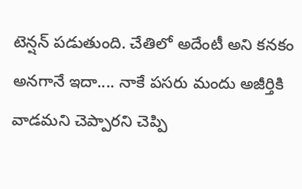టెన్షన్ పడుతుంది. చేతిలో అదేంటీ అని కనకం అనగానే ఇదా.... నాకే పసరు మందు అజీర్తికి వాడమని చెప్పారని చెప్పి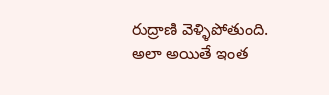రుద్రాణి వెళ్ళిపోతుంది. అలా అయితే ఇంత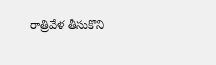రాత్రివేళ తీసుకొని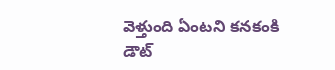వెళ్తుంది ఏంటని కనకంకి డౌట్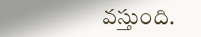వస్తుంది.